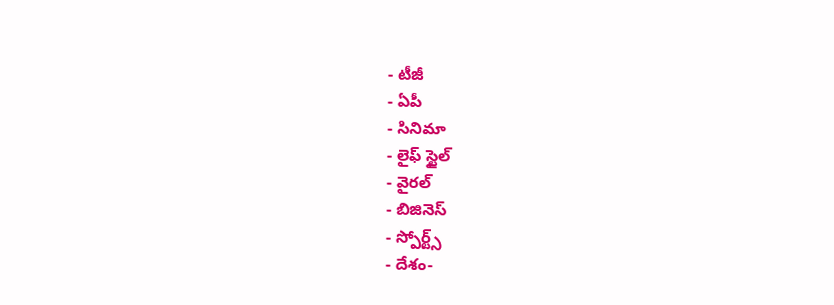- టీజీ
- ఏపీ
- సినిమా
- లైఫ్ స్టైల్
- వైరల్
- బిజినెస్
- స్పోర్ట్స్
- దేశం-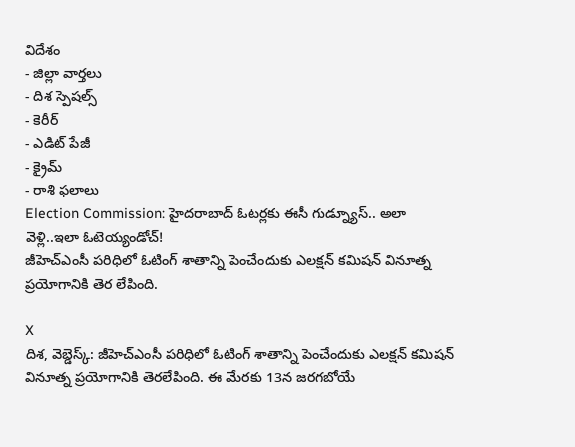విదేశం
- జిల్లా వార్తలు
- దిశ స్పెషల్స్
- కెరీర్
- ఎడిట్ పేజీ
- క్రైమ్
- రాశి ఫలాలు
Election Commission: హైదరాబాద్ ఓటర్లకు ఈసీ గుడ్న్యూస్.. అలా వెళ్లి..ఇలా ఓటెయ్యండోచ్!
జీహెచ్ఎంసీ పరిధిలో ఓటింగ్ శాతాన్ని పెంచేందుకు ఎలక్షన్ కమిషన్ వినూత్న ప్రయోగానికి తెర లేపింది.

X
దిశ, వెబ్డెస్క్: జీహెచ్ఎంసీ పరిధిలో ఓటింగ్ శాతాన్ని పెంచేందుకు ఎలక్షన్ కమిషన్ వినూత్న ప్రయోగానికి తెరలేపింది. ఈ మేరకు 13న జరగబోయే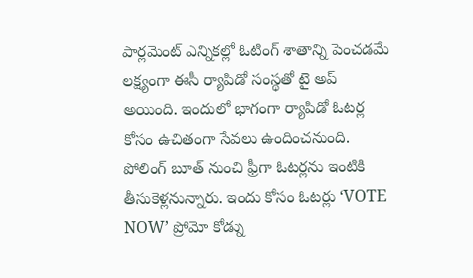పార్లమెంట్ ఎన్నికల్లో ఓటింగ్ శాతాన్ని పెంచడమే లక్ష్యంగా ఈసీ ర్యాపిడో సంస్థతో టై అప్ అయింది. ఇందులో భాగంగా ర్యాపిడో ఓటర్ల కోసం ఉచితంగా సేవలు ఉందించనుంది. పోలింగ్ బూత్ నుంచి ఫ్రీగా ఓటర్లను ఇంటికి తీసుకెళ్లనున్నారు. ఇందు కోసం ఓటర్లు ‘VOTE NOW’ ప్రోమో కోడ్ను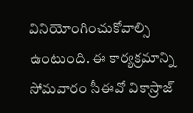వినియోంగించుకోవాల్సి ఉంటుంది. ఈ కార్యక్రమాన్ని సోమవారం సీఈవో వికాస్రాజ్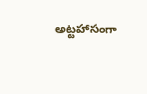అట్టహాసంగా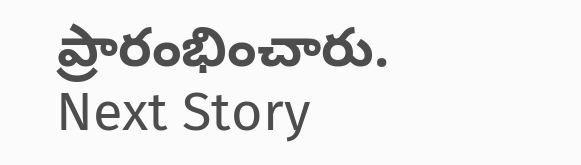ప్రారంభించారు.
Next Story